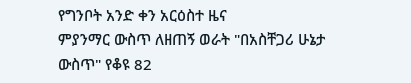የግንቦት አንድ ቀን አርዕስተ ዜና
ምያንማር ውስጥ ለዘጠኝ ወራት "በአስቸጋሪ ሁኔታ ውስጥ" የቆዩ 82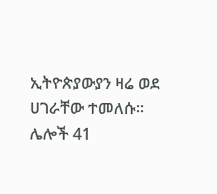ኢትዮጵያውያን ዛሬ ወደ ሀገራቸው ተመለሱ። ሌሎች 41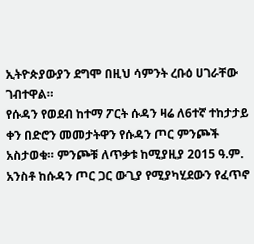ኢትዮጵያውያን ደግሞ በዚህ ሳምንት ረቡዕ ሀገራቸው ገብተዋል።
የሱዳን የወደብ ከተማ ፖርት ሱዳን ዛሬ ለ6ተኛ ተከታታይ ቀን በድሮን መመታትዋን የሱዳን ጦር ምንጮች አስታወቁ። ምንጮቹ ለጥቃቱ ከሚያዚያ 2015 ዓ.ም. አንስቶ ከሱዳን ጦር ጋር ውጊያ የሚያካሂደውን የፈጥኖ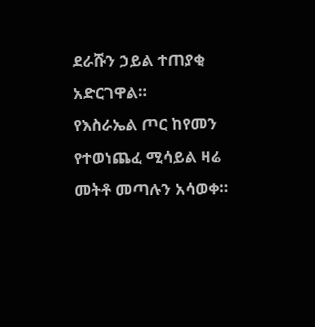ደራሹን ኃይል ተጠያቂ አድርገዋል።
የእስራኤል ጦር ከየመን የተወነጨፈ ሚሳይል ዛሬ መትቶ መጣሉን አሳወቀ።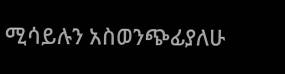ሚሳይሉን አስወንጭፊያለሁ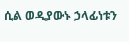ሲል ወዲያውኑ ኃላፊነቱን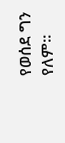የወሰደ ግን የለም።